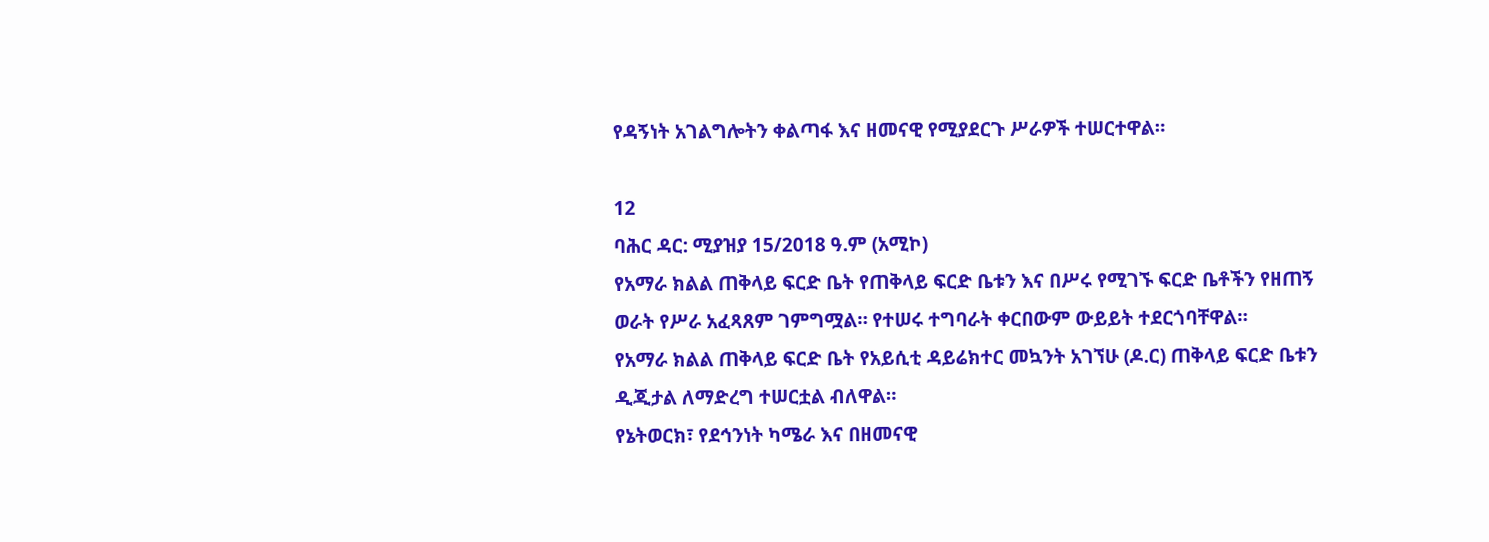የዳኝነት አገልግሎትን ቀልጣፋ እና ዘመናዊ የሚያደርጉ ሥራዎች ተሠርተዋል።

12
ባሕር ዳር: ሚያዝያ 15/2018 ዓ.ም (አሚኮ)
የአማራ ክልል ጠቅላይ ፍርድ ቤት የጠቅላይ ፍርድ ቤቱን እና በሥሩ የሚገኙ ፍርድ ቤቶችን የዘጠኝ ወራት የሥራ አፈጻጸም ገምግሟል። የተሠሩ ተግባራት ቀርበውም ውይይት ተደርጎባቸዋል።
የአማራ ክልል ጠቅላይ ፍርድ ቤት የአይሲቲ ዳይሬክተር መኳንት አገኘሁ (ዶ.ር) ጠቅላይ ፍርድ ቤቱን ዲጂታል ለማድረግ ተሠርቷል ብለዋል።
የኔትወርክ፣ የደኅንነት ካሜራ እና በዘመናዊ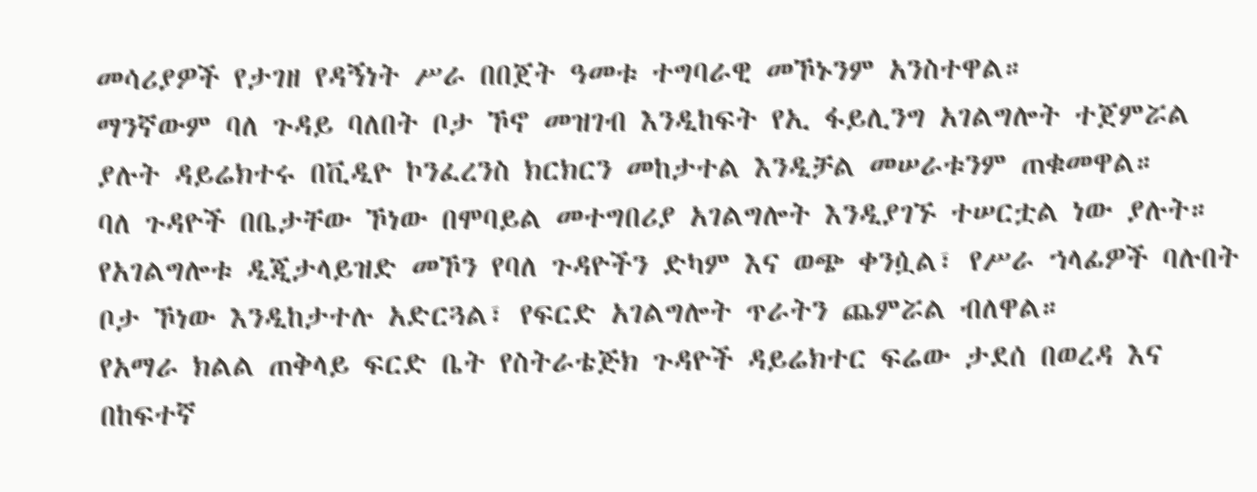መሳሪያዎች የታገዘ የዳኝነት ሥራ በበጀት ዓመቱ ተግባራዊ መኾኑንም አንስተዋል።
ማንኛውም ባለ ጉዳይ ባለበት ቦታ ኾኖ መዝገብ እንዲከፍት የኢ ፋይሊንግ አገልግሎት ተጀምሯል ያሉት ዳይሬክተሩ በቪዲዮ ኮንፈረንስ ክርክርን መከታተል እንዲቻል መሠራቱንም ጠቁመዋል።
ባለ ጉዳዮች በቤታቸው ኾነው በሞባይል መተግበሪያ አገልግሎት እንዲያገኙ ተሠርቷል ነው ያሉት። የአገልግሎቱ ዲጂታላይዝድ መኾን የባለ ጉዳዮችን ድካም እና ወጭ ቀንሷል፣ የሥራ ኀላፊዎች ባሉበት ቦታ ኾነው እንዲከታተሉ አድርጓል፣ የፍርድ አገልግሎት ጥራትን ጨምሯል ብለዋል።
የአማራ ክልል ጠቅላይ ፍርድ ቤት የስትራቴጅክ ጉዳዮች ዳይሬክተር ፍሬው ታደሰ በወረዳ እና በከፍተኛ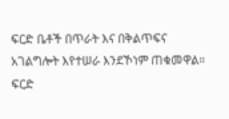ፍርድ ቤቶች በጥራት እና በቅልጥፍና አገልግሎት እየተሠራ እንደኾነም ጠቁመዋል።
ፍርድ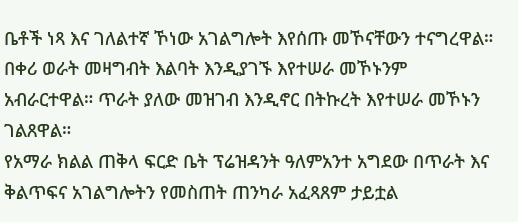ቤቶች ነጻ እና ገለልተኛ ኾነው አገልግሎት እየሰጡ መኾናቸውን ተናግረዋል። በቀሪ ወራት መዛግብት እልባት እንዲያገኙ እየተሠራ መኾኑንም አብራርተዋል። ጥራት ያለው መዝገብ እንዲኖር በትኩረት እየተሠራ መኾኑን ገልጸዋል።
የአማራ ክልል ጠቅላ ፍርድ ቤት ፕሬዝዳንት ዓለምአንተ አግደው በጥራት እና ቅልጥፍና አገልግሎትን የመስጠት ጠንካራ አፈጻጸም ታይቷል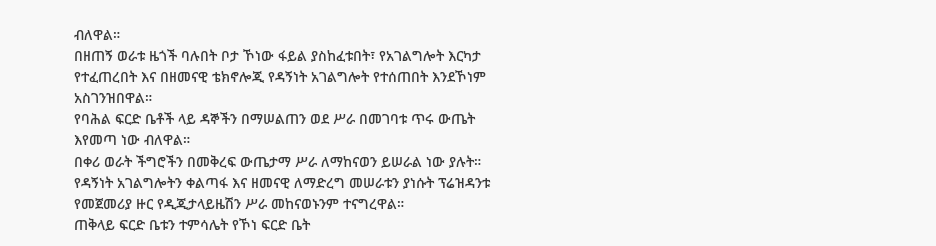ብለዋል።
በዘጠኝ ወራቱ ዜጎች ባሉበት ቦታ ኾነው ፋይል ያስከፈቱበት፣ የአገልግሎት እርካታ የተፈጠረበት እና በዘመናዊ ቴክኖሎጂ የዳኝነት አገልግሎት የተሰጠበት እንደኾነም አስገንዝበዋል።
የባሕል ፍርድ ቤቶች ላይ ዳኞችን በማሠልጠን ወደ ሥራ በመገባቱ ጥሩ ውጤት እየመጣ ነው ብለዋል።
በቀሪ ወራት ችግሮችን በመቅረፍ ውጤታማ ሥራ ለማከናወን ይሠራል ነው ያሉት።
የዳኝነት አገልግሎትን ቀልጣፋ እና ዘመናዊ ለማድረግ መሠራቱን ያነሱት ፕሬዝዳንቱ የመጀመሪያ ዙር የዲጂታላይዜሽን ሥራ መከናወኑንም ተናግረዋል።
ጠቅላይ ፍርድ ቤቱን ተምሳሌት የኾነ ፍርድ ቤት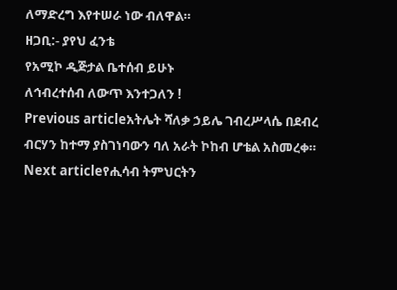ለማድረግ እየተሠራ ነው ብለዋል።
ዘጋቢ:- ያየህ ፈንቴ
የአሚኮ ዲጅታል ቤተሰብ ይሁኑ
ለኅብረተሰብ ለውጥ እንተጋለን !
Previous articleአትሌት ሻለቃ ኃይሌ ገብረሥላሴ በደብረ ብርሃን ከተማ ያስገነባውን ባለ አራት ኮከብ ሆቴል አስመረቀ።
Next articleየሒሳብ ትምህርትን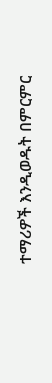ተማሪዎች እንዲወዱት በምርምር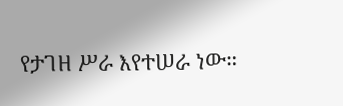የታገዘ ሥራ እየተሠራ ነው።